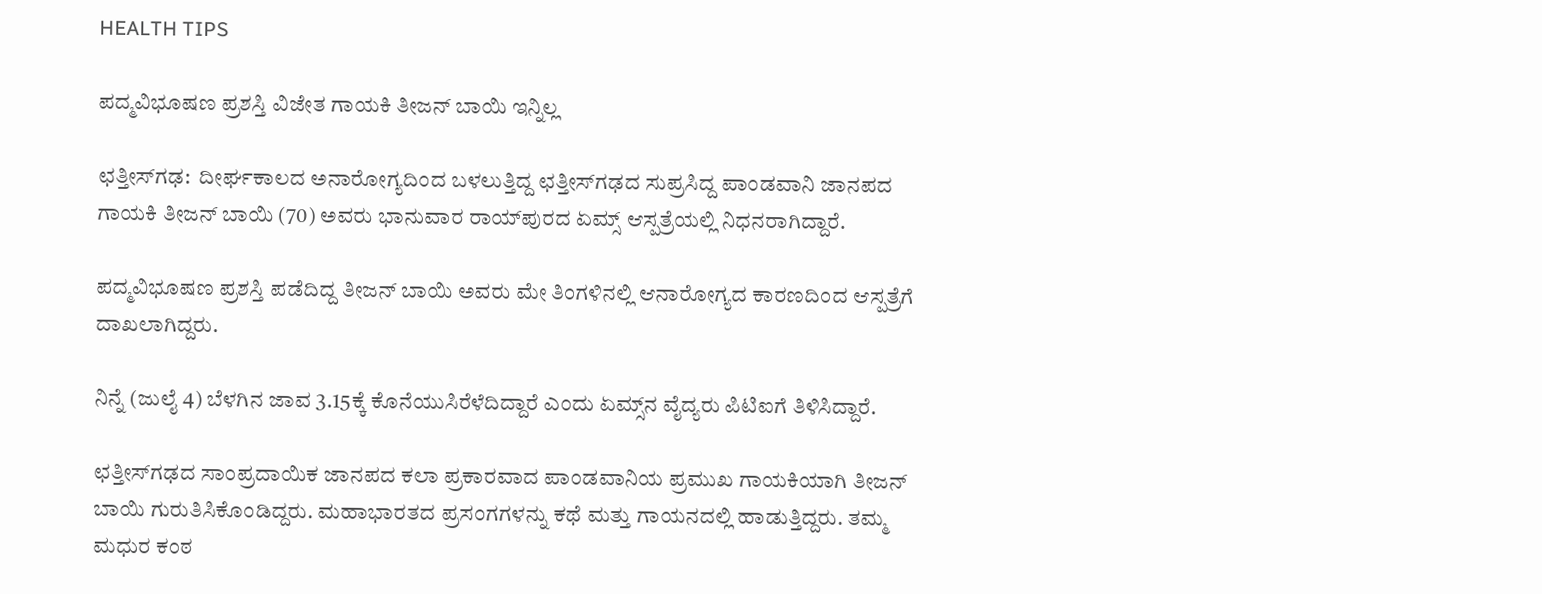HEALTH TIPS

ಪದ್ಮವಿಭೂಷಣ ಪ್ರಶಸ್ತಿ ವಿಜೇತ ಗಾಯಕಿ ತೀಜನ್ ಬಾಯಿ ಇನ್ನಿಲ್ಲ

ಛತ್ತೀಸ್‌ಗಢ:  ದೀರ್ಘಕಾಲದ ಅನಾರೋಗ್ಯದಿಂದ ಬಳಲುತ್ತಿದ್ದ ಛತ್ತೀಸ್‌ಗಢದ ಸುಪ್ರಸಿದ್ದ ಪಾಂಡವಾನಿ ಜಾನಪದ ಗಾಯಕಿ ತೀಜನ್ ಬಾಯಿ (70) ಅವರು ಭಾನುವಾರ ರಾಯ್‌ಪುರದ ಏಮ್ಸ್ ಆಸ್ಪತ್ರೆಯಲ್ಲಿ ನಿಧನರಾಗಿದ್ದಾರೆ.

ಪದ್ಮವಿಭೂಷಣ ಪ್ರಶಸ್ತಿ ಪಡೆದಿದ್ದ ತೀಜನ್ ಬಾಯಿ ಅವರು ಮೇ ತಿಂಗಳಿನಲ್ಲಿ ಆನಾರೋಗ್ಯದ ಕಾರಣದಿಂದ ಆಸ್ಪತ್ರೆಗೆ ದಾಖಲಾಗಿದ್ದರು.

ನಿನ್ನೆ (ಜುಲೈ 4) ಬೆಳಗಿನ ಜಾವ 3.15ಕ್ಕೆ ಕೊನೆಯುಸಿರೆಳೆದಿದ್ದಾರೆ ಎಂದು ಏಮ್ಸ್‌ನ ವೈದ್ಯರು ಪಿಟಿಐಗೆ ತಿಳಿಸಿದ್ದಾರೆ.

ಛತ್ತೀಸ್‌ಗಢದ ಸಾಂಪ್ರದಾಯಿಕ ಜಾನಪದ ಕಲಾ ಪ್ರಕಾರವಾದ ಪಾಂಡವಾನಿಯ ಪ್ರಮುಖ ಗಾಯಕಿಯಾಗಿ ತೀಜನ್ ಬಾಯಿ ಗುರುತಿಸಿಕೊಂಡಿದ್ದರು. ಮಹಾಭಾರತದ ಪ್ರಸಂಗಗಳನ್ನು ಕಥೆ ಮತ್ತು ಗಾಯನದಲ್ಲಿ ಹಾಡುತ್ತಿದ್ದರು. ತಮ್ಮ ಮಧುರ ಕಂಠ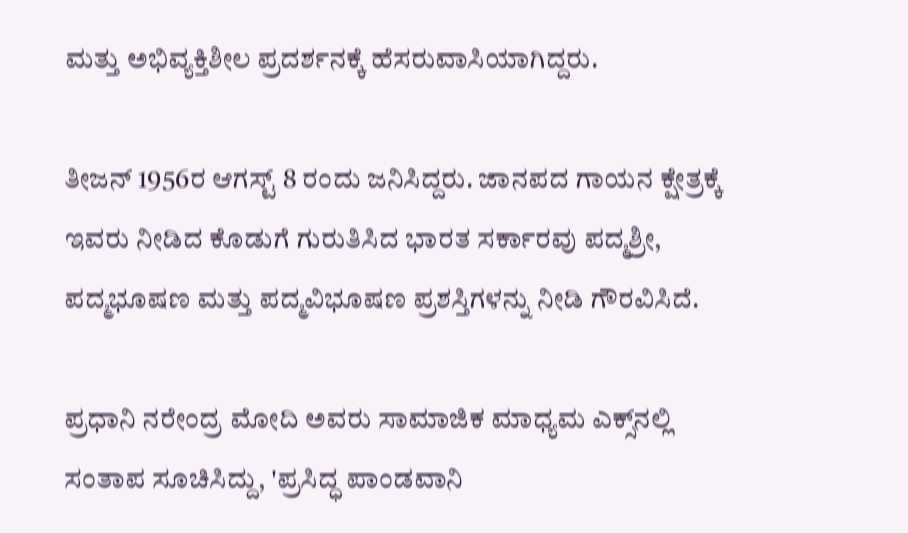ಮತ್ತು ಅಭಿವ್ಯಕ್ತಿಶೀಲ ಪ್ರದರ್ಶನಕ್ಕೆ ಹೆಸರುವಾಸಿಯಾಗಿದ್ದರು.

ತೀಜನ್ 1956ರ ಆಗಸ್ಟ್ 8 ರಂದು ಜನಿಸಿದ್ದರು. ಜಾನಪದ ಗಾಯನ ಕ್ಷೇತ್ರಕ್ಕೆ ಇವರು ನೀಡಿದ ಕೊಡುಗೆ ಗುರುತಿಸಿದ ಭಾರತ ಸರ್ಕಾರವು ಪದ್ಮಶ್ರೀ, ಪದ್ಮಭೂಷಣ ಮತ್ತು ಪದ್ಮವಿಭೂಷಣ ಪ್ರಶಸ್ತಿಗಳನ್ನು ನೀಡಿ ಗೌರವಿಸಿದೆ.

ಪ್ರಧಾನಿ ನರೇಂದ್ರ ಮೋದಿ ಅವರು ಸಾಮಾಜಿಕ ಮಾಧ್ಯಮ ಎಕ್ಸ್‌ನಲ್ಲಿ ಸಂತಾಪ ಸೂಚಿಸಿದ್ದು, 'ಪ್ರಸಿದ್ಧ ಪಾಂಡವಾನಿ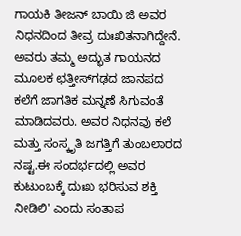ಗಾಯಕಿ ತೀಜನ್ ಬಾಯಿ ಜಿ ಅವರ ನಿಧನದಿಂದ ತೀವ್ರ ದುಃಖಿತನಾಗಿದ್ದೇನೆ. ಅವರು ತಮ್ಮ ಅದ್ಭುತ ಗಾಯನದ ಮೂಲಕ ಛತ್ತೀಸ್‌ಗಢದ ಜಾನಪದ ಕಲೆಗೆ ಜಾಗತಿಕ ಮನ್ನಣೆ ಸಿಗುವಂತೆ ಮಾಡಿದವರು. ಅವರ ನಿಧನವು ಕಲೆ ಮತ್ತು ಸಂಸ್ಕೃತಿ ಜಗತ್ತಿಗೆ ತುಂಬಲಾರದ ನಷ್ಟ.ಈ ಸಂದರ್ಭದಲ್ಲಿ ಅವರ ಕುಟುಂಬಕ್ಕೆ ದುಃಖ ಭರಿಸುವ ಶಕ್ತಿ ನೀಡಿಲಿ' ಎಂದು ಸಂತಾಪ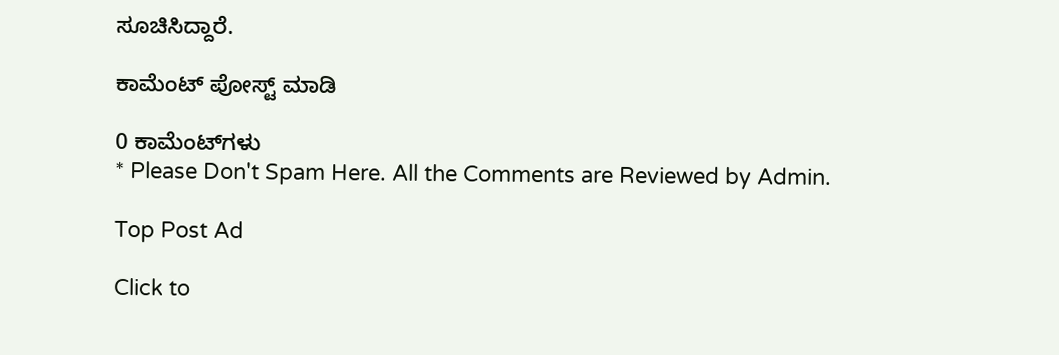ಸೂಚಿಸಿದ್ದಾರೆ.

ಕಾಮೆಂಟ್‌‌ ಪೋಸ್ಟ್‌ ಮಾಡಿ

0 ಕಾಮೆಂಟ್‌ಗಳು
* Please Don't Spam Here. All the Comments are Reviewed by Admin.

Top Post Ad

Click to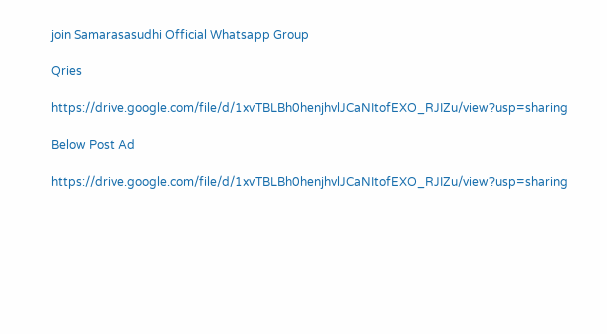join Samarasasudhi Official Whatsapp Group

Qries

https://drive.google.com/file/d/1xvTBLBh0henjhvlJCaNItofEXO_RJIZu/view?usp=sharing

Below Post Ad

https://drive.google.com/file/d/1xvTBLBh0henjhvlJCaNItofEXO_RJIZu/view?usp=sharing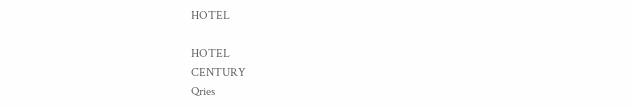HOTEL

HOTEL
CENTURY
Qries